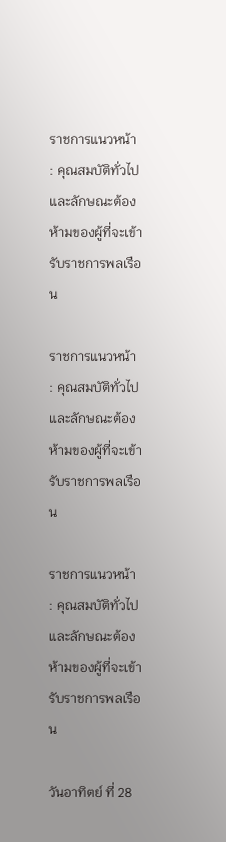ราชการแนวหน้า : คุณสมบัติทั่วไป และลักษณะต้องห้ามของผู้ที่จะเข้ารับราชการพลเรือน

ราชการแนวหน้า : คุณสมบัติทั่วไป และลักษณะต้องห้ามของผู้ที่จะเข้ารับราชการพลเรือน

ราชการแนวหน้า : คุณสมบัติทั่วไป และลักษณะต้องห้ามของผู้ที่จะเข้ารับราชการพลเรือน

วันอาทิตย์ ที่ 28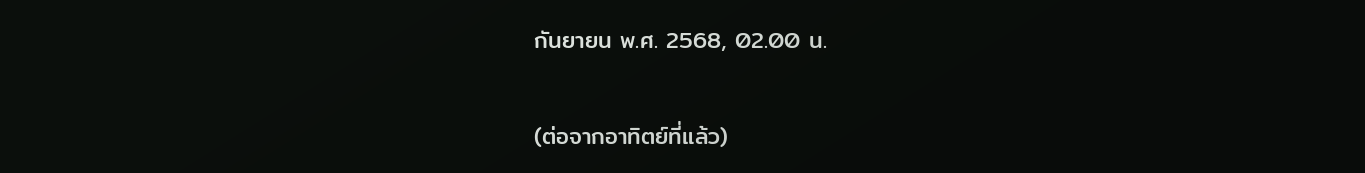กันยายน พ.ศ. 2568, 02.00 น.

(ต่อจากอาทิตย์ที่แล้ว)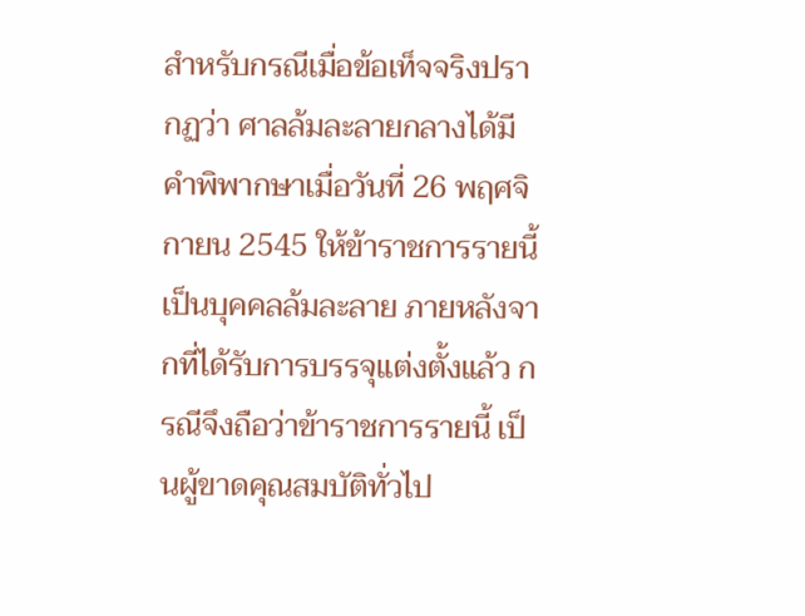สำหรับกรณีเมื่อข้อเท็จจริงปรากฏว่า ศาลล้มละลายกลางได้มีคำพิพากษาเมื่อวันที่ 26 พฤศจิกายน 2545 ให้ข้าราชการรายนี้เป็นบุคคลล้มละลาย ภายหลังจากที่ได้รับการบรรจุแต่งตั้งแล้ว กรณีจึงถือว่าข้าราชการรายนี้ เป็นผู้ขาดคุณสมบัติทั่วไป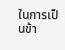ในการเป็นข้า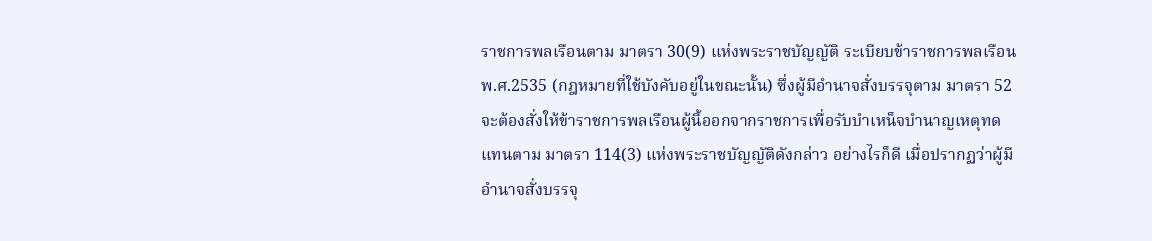ราชการพลเรือนตาม มาตรา 30(9) แห่งพระราชบัญญัติ ระเบียบข้าราชการพลเรือน พ.ศ.2535 (กฎหมายที่ใช้บังคับอยู่ในขณะนั้น) ซึ่งผู้มีอำนาจสั่งบรรจุตาม มาตรา 52 จะต้องสั่งให้ข้าราชการพลเรือนผู้นี้ออกจากราชการเพื่อรับบำเหน็จบำนาญเหตุทดแทนตาม มาตรา 114(3) แห่งพระราชบัญญัติดังกล่าว อย่างไรก็ดี เมื่อปรากฏว่าผู้มีอำนาจสั่งบรรจุ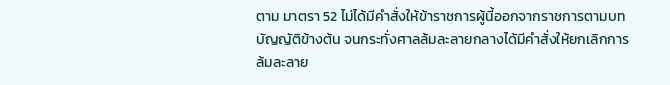ตาม มาตรา 52 ไม่ได้มีคำสั่งให้ข้าราชการผู้นี้ออกจากราชการตามบทบัญญัติข้างต้น จนกระทั่งศาลล้มละลายกลางได้มีคำสั่งให้ยกเลิกการล้มละลาย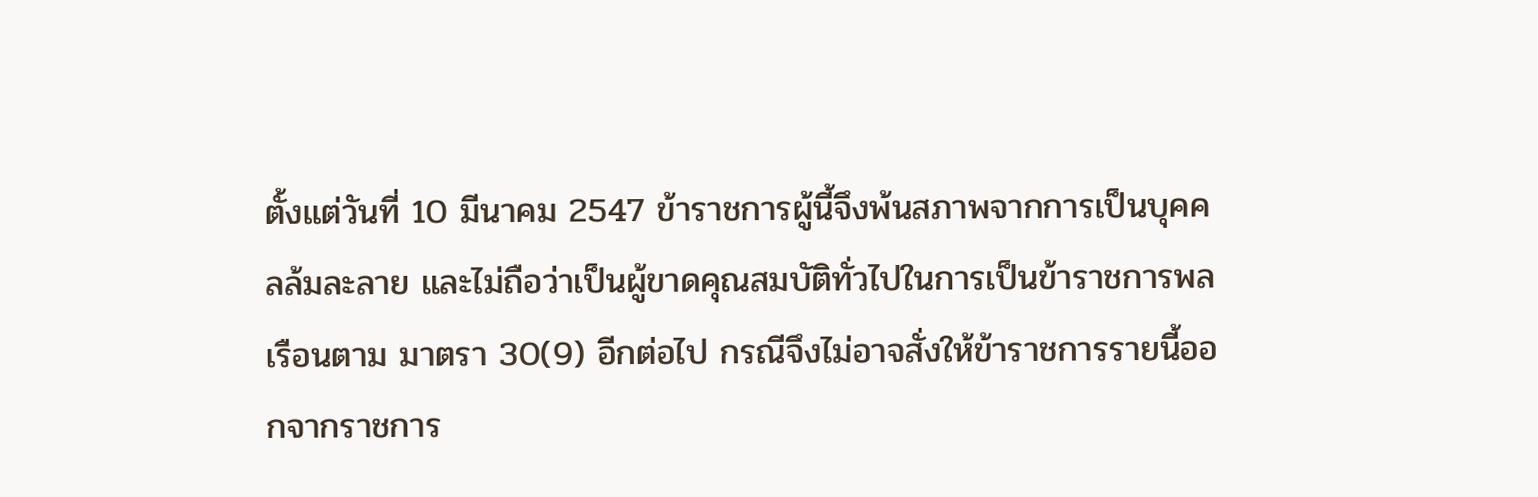ตั้งแต่วันที่ 10 มีนาคม 2547 ข้าราชการผู้นี้จึงพ้นสภาพจากการเป็นบุคคลล้มละลาย และไม่ถือว่าเป็นผู้ขาดคุณสมบัติทั่วไปในการเป็นข้าราชการพลเรือนตาม มาตรา 30(9) อีกต่อไป กรณีจึงไม่อาจสั่งให้ข้าราชการรายนี้ออกจากราชการ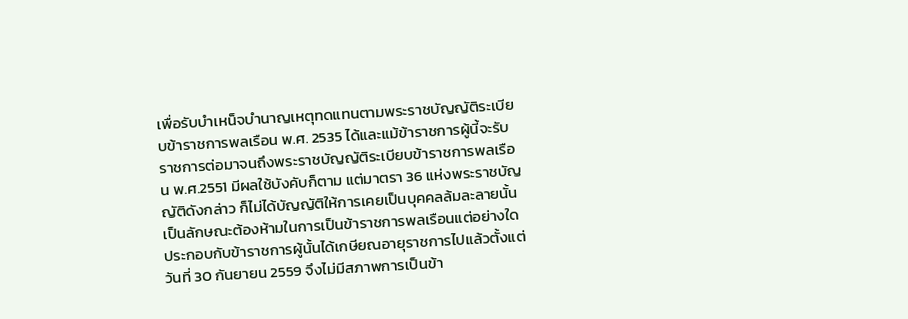เพื่อรับบำเหน็จบำนาญเหตุทดแทนตามพระราชบัญญัติระเบียบข้าราชการพลเรือน พ.ศ. 2535 ได้และแม้ข้าราชการผู้นี้จะรับราชการต่อมาจนถึงพระราชบัญญัติระเบียบข้าราชการพลเรือน พ.ศ.2551 มีผลใช้บังคับก็ตาม แต่มาตรา 36 แห่งพระราชบัญญัติดังกล่าว ก็ไม่ได้บัญญัติให้การเคยเป็นบุคคลล้มละลายนั้นเป็นลักษณะต้องห้ามในการเป็นข้าราชการพลเรือนแต่อย่างใด ประกอบกับข้าราชการผู้นั้นได้เกษียณอายุราชการไปแล้วตั้งแต่วันที่ 30 กันยายน 2559 จึงไม่มีสภาพการเป็นข้า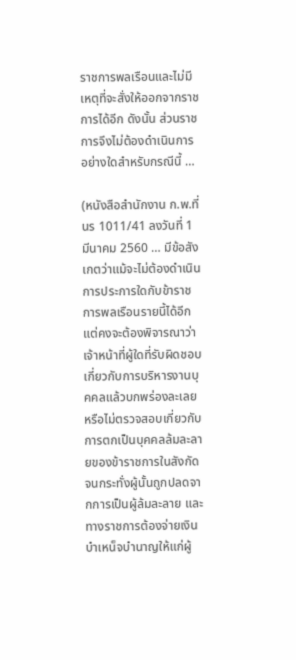ราชการพลเรือนและไม่มีเหตุที่จะสั่งให้ออกจากราชการได้อีก ดังนั้น ส่วนราชการจึงไม่ต้องดำเนินการอย่างใดสำหรับกรณีนี้ …

(หนังสือสำนักงาน ก.พ.ที่ นร 1011/41 ลงวันที่ 1 มีนาคม 2560 … มีข้อสังเกตว่าแม้จะไม่ต้องดำเนินการประการใดกับข้าราชการพลเรือนรายนี้ได้อีก แต่คงจะต้องพิจารณาว่า เจ้าหน้าที่ผู้ใดที่รับผิดชอบเกี่ยวกับการบริหารงานบุคคลแล้วบกพร่องละเลยหรือไม่ตรวจสอบเกี่ยวกับการตกเป็นบุคคลล้มละลายของข้าราชการในสังกัดจนกระทั่งผู้นั้นถูกปลดจากการเป็นผู้ล้มละลาย และทางราชการต้องจ่ายเงินบำเหน็จบำนาญให้แก่ผู้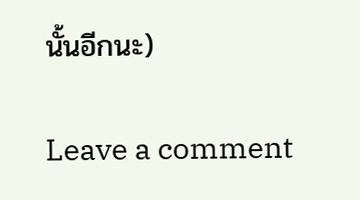นั้นอีกนะ)

Leave a comment